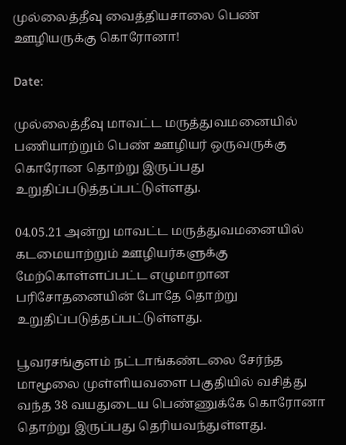முல்லைத்தீவு வைத்தியசாலை பெண் ஊழியருக்கு கொரோனா!

Date:

முல்லைத்தீவு மாவட்ட மருத்துவமனையில் பணியாற்றும் பெண் ஊழியர் ஒருவருக்கு கொரோன தொற்று இருப்பது உறுதிப்படுத்தப்பட்டுள்ளது.

04.05.21 அன்று மாவட்ட மருத்துவமனையில் கடமையாற்றும் ஊழியர்களுக்கு மேற்கொள்ளப்பட்ட எழுமாறான பரிசோதனையின் போதே தொற்று உறுதிப்படுத்தப்பட்டுள்ளது.

பூவரசங்குளம் நட்டாங்கண்டலை சேர்ந்த மாமூலை முள்ளியவளை பகுதியில் வசித்து வந்த 38 வயதுடைய பெண்ணுக்கே கொரோனா தொற்று இருப்பது தெரியவந்துள்ளது.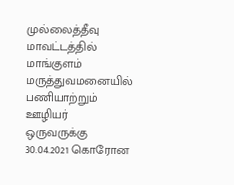முல்லைத்தீவு மாவட்டத்தில் மாங்குளம் மருத்துவமனையில் பணியாற்றும் ஊழியர் ஒருவருக்கு 30.04.2021 கொரோன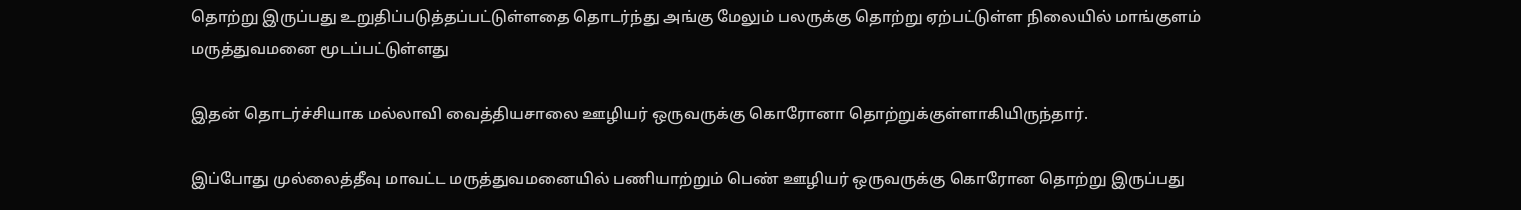தொற்று இருப்பது உறுதிப்படுத்தப்பட்டுள்ளதை தொடர்ந்து அங்கு மேலும் பலருக்கு தொற்று ஏற்பட்டுள்ள நிலையில் மாங்குளம் மருத்துவமனை மூடப்பட்டுள்ளது

இதன் தொடர்ச்சியாக மல்லாவி வைத்தியசாலை ஊழியர் ஒருவருக்கு கொரோனா தொற்றுக்குள்ளாகியிருந்தார்.

இப்போது முல்லைத்தீவு மாவட்ட மருத்துவமனையில் பணியாற்றும் பெண் ஊழியர் ஒருவருக்கு கொரோன தொற்று இருப்பது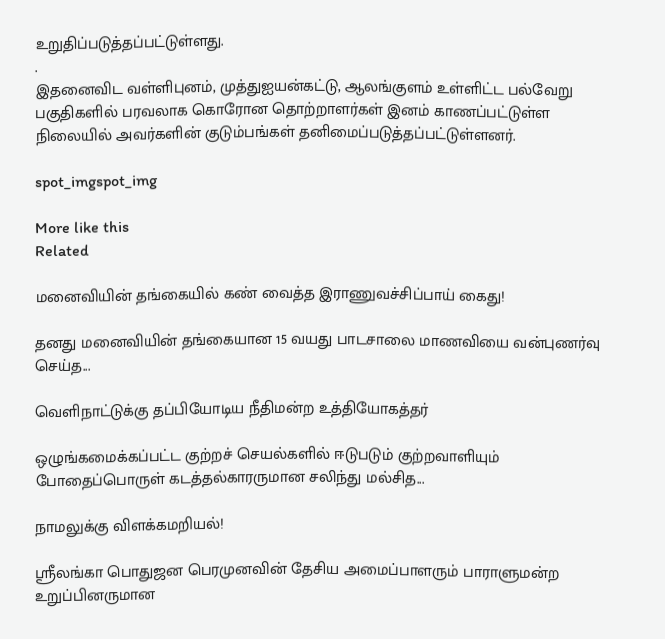உறுதிப்படுத்தப்பட்டுள்ளது.
.
இதனைவிட வள்ளிபுனம், முத்துஐயன்கட்டு, ஆலங்குளம் உள்ளிட்ட பல்வேறு பகுதிகளில் பரவலாக கொரோன தொற்றாளர்கள் இனம் காணப்பட்டுள்ள நிலையில் அவர்களின் குடும்பங்கள் தனிமைப்படுத்தப்பட்டுள்ளனர்.

spot_imgspot_img

More like this
Related

மனைவியின் தங்கையில் கண் வைத்த இராணுவச்சிப்பாய் கைது!

தனது மனைவியின் தங்கையான 15 வயது பாடசாலை மாணவியை வன்புணர்வு செய்த...

வெளிநாட்டுக்கு தப்பியோடிய நீதிமன்ற உத்தியோகத்தர்

ஒழுங்கமைக்கப்பட்ட குற்றச் செயல்களில் ஈடுபடும் குற்றவாளியும் போதைப்பொருள் கடத்தல்காரருமான சலிந்து மல்சித...

நாமலுக்கு விளக்கமறியல்!

ஶ்ரீலங்கா பொதுஜன பெரமுனவின் தேசிய அமைப்பாளரும் பாராளுமன்ற உறுப்பினருமான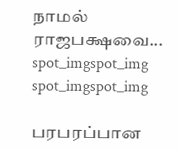நாமல் ராஜபக்ஷவை...
spot_imgspot_img
spot_imgspot_img

பரபரப்பான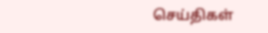செய்திகள்